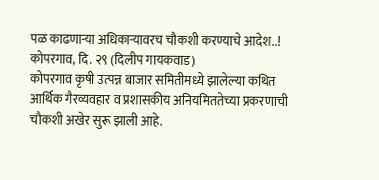पळ काढणाऱ्या अधिकाऱ्यावरच चौकशी करण्याचे आदेश..!
कोपरगाव, दि. २९ (दिलीप गायकवाड)
कोपरगाव कृषी उत्पन्न बाजार समितीमध्ये झालेल्या कथित आर्थिक गैरव्यवहार व प्रशासकीय अनियमिततेच्या प्रकरणाची चौकशी अखेर सुरू झाली आहे.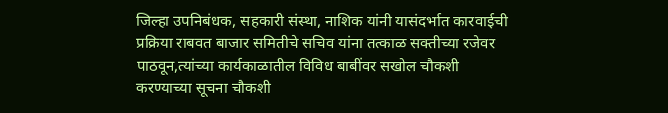जिल्हा उपनिबंधक, सहकारी संस्था, नाशिक यांनी यासंदर्भात कारवाईची प्रक्रिया राबवत बाजार समितीचे सचिव यांना तत्काळ सक्तीच्या रजेवर पाठवून,त्यांच्या कार्यकाळातील विविध बाबींवर सखोल चौकशी करण्याच्या सूचना चौकशी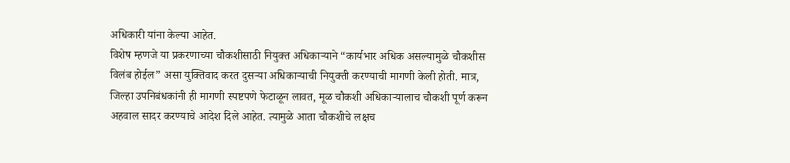अधिकारी यांना केल्या आहेत.
विशेष म्हणजे या प्रकरणाच्या चौकशीसाठी नियुक्त अधिकाऱ्याने “कार्यभार अधिक असल्यामुळे चौकशीस विलंब होईल” असा युक्तिवाद करत दुसऱ्या अधिकाऱ्याची नियुक्ती करण्याची मागणी केली होती. मात्र, जिल्हा उपनिबंधकांनी ही मागणी स्पष्टपणे फेटाळून लावत, मूळ चौकशी अधिकाऱ्यालाच चौकशी पूर्ण करून अहवाल सादर करण्याचे आदेश दिले आहेत. त्यामुळे आता चौकशीचे लक्षच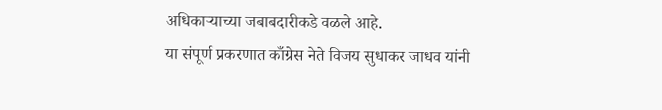अधिकाऱ्याच्या जबाबदारीकडे वळले आहे.
या संपूर्ण प्रकरणात काँग्रेस नेते विजय सुधाकर जाधव यांनी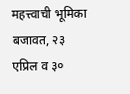महत्त्वाची भूमिका बजावत, २३ एप्रिल व ३०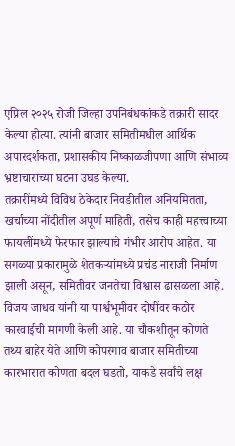एप्रिल २०२५ रोजी जिल्हा उपनिबंधकांकडे तक्रारी सादर केल्या होत्या. त्यांनी बाजार समितीमधील आर्थिक अपारदर्शकता, प्रशासकीय निष्काळजीपणा आणि संभाव्य भ्रष्टाचाराच्या घटना उघड केल्या.
तक्रारींमध्ये विविध ठेकेदार निवडीतील अनियमितता, खर्चाच्या नोंदीतील अपूर्ण माहिती, तसेच काही महत्त्वाच्या फायलींमध्ये फेरफार झाल्याचे गंभीर आरोप आहेत. या सगळ्या प्रकारामुळे शेतकऱ्यांमध्ये प्रचंड नाराजी निर्माण झाली असून, समितीवर जनतेचा विश्वास ढासळला आहे. विजय जाधव यांनी या पार्श्वभूमीवर दोषींवर कठोर कारवाईची मागणी केली आहे. या चौकशीतून कोणते तथ्य बाहेर येते आणि कोपरगाव बाजार समितीच्या कारभारात कोणता बदल घडतो, याकडे सर्वांचे लक्ष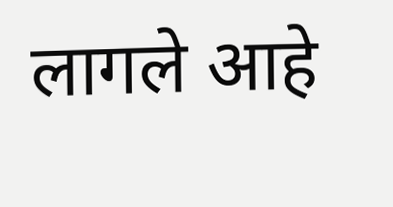लागले आहे